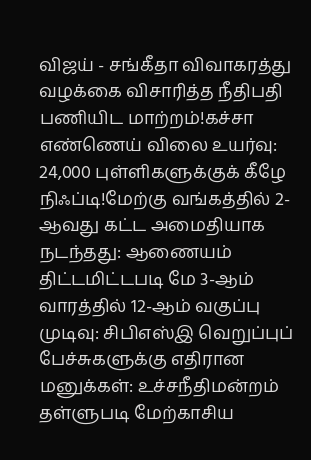விஜய் - சங்கீதா விவாகரத்து வழக்கை விசாரித்த நீதிபதி பணியிட மாற்றம்!கச்சா எண்ணெய் விலை உயர்வு: 24,000 புள்ளிகளுக்குக் கீழே நிஃப்டி!மேற்கு வங்கத்தில் 2-ஆவது கட்ட அமைதியாக நடந்தது: ஆணையம் திட்டமிட்டபடி மே 3-ஆம் வாரத்தில் 12-ஆம் வகுப்பு முடிவு: சிபிஎஸ்இ வெறுப்புப் பேச்சுகளுக்கு எதிரான மனுக்கள்: உச்சநீதிமன்றம் தள்ளுபடி மேற்காசிய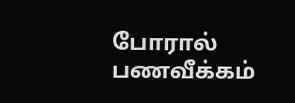போரால் பணவீக்கம்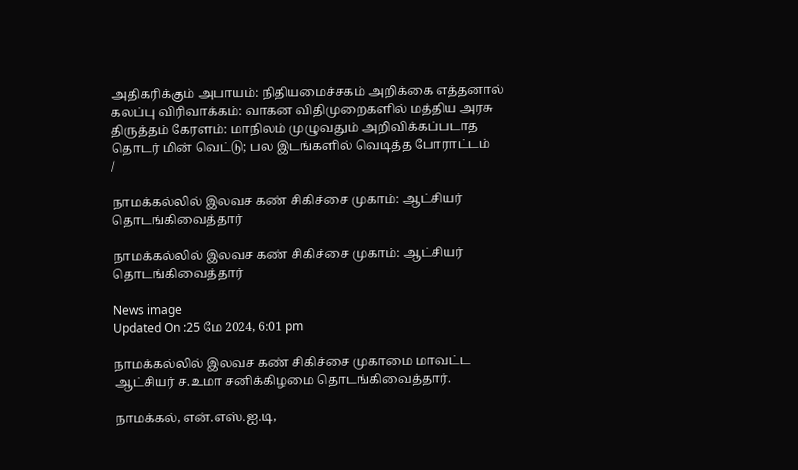அதிகரிக்கும் அபாயம்: நிதியமைச்சகம் அறிக்கை எத்தனால் கலப்பு விரிவாக்கம்: வாகன விதிமுறைகளில் மத்திய அரசு திருத்தம் கேரளம்: மாநிலம் முழுவதும் அறிவிக்கப்படாத தொடர் மின் வெட்டு; பல இடங்களில் வெடித்த போராட்டம்
/

நாமக்கல்லில் இலவச கண் சிகிச்சை முகாம்: ஆட்சியர் தொடங்கிவைத்தார்

நாமக்கல்லில் இலவச கண் சிகிச்சை முகாம்: ஆட்சியர் தொடங்கிவைத்தார்

News image
Updated On :25 மே 2024, 6:01 pm

நாமக்கல்லில் இலவச கண் சிகிச்சை முகாமை மாவட்ட ஆட்சியர் ச.உமா சனிக்கிழமை தொடங்கிவைத்தார்.

நாமக்கல், என்.எஸ்.ஐ.டி,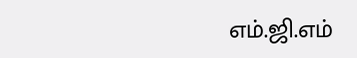எம்.ஜி.எம்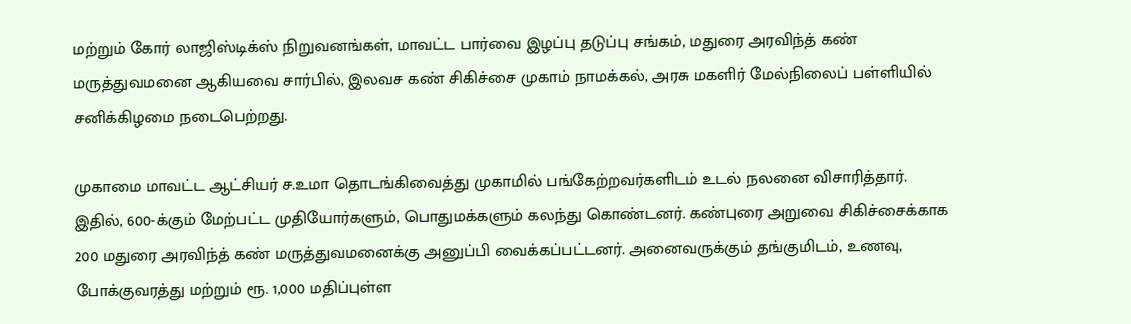மற்றும் கோர் லாஜிஸ்டிக்ஸ் நிறுவனங்கள், மாவட்ட பார்வை இழப்பு தடுப்பு சங்கம், மதுரை அரவிந்த் கண் மருத்துவமனை ஆகியவை சார்பில், இலவச கண் சிகிச்சை முகாம் நாமக்கல், அரசு மகளிர் மேல்நிலைப் பள்ளியில் சனிக்கிழமை நடைபெற்றது.

முகாமை மாவட்ட ஆட்சியர் ச.உமா தொடங்கிவைத்து முகாமில் பங்கேற்றவர்களிடம் உடல் நலனை விசாரித்தார். இதில், 600-க்கும் மேற்பட்ட முதியோர்களும், பொதுமக்களும் கலந்து கொண்டனர். கண்புரை அறுவை சிகிச்சைக்காக 200 மதுரை அரவிந்த் கண் மருத்துவமனைக்கு அனுப்பி வைக்கப்பட்டனர். அனைவருக்கும் தங்குமிடம், உணவு, போக்குவரத்து மற்றும் ரூ. 1,000 மதிப்புள்ள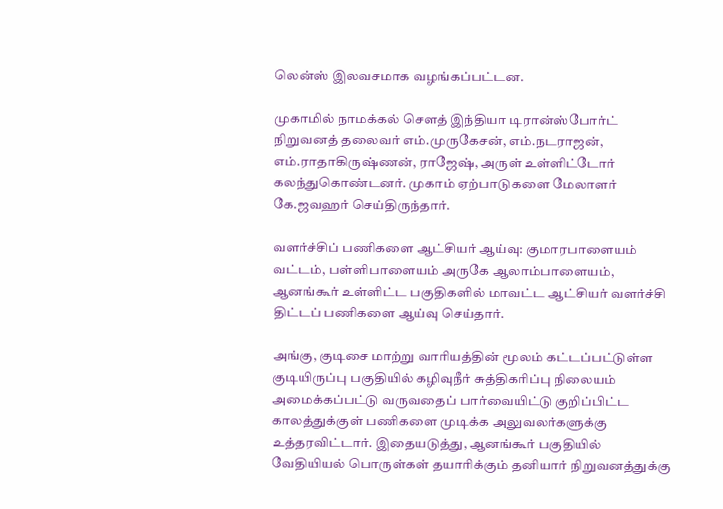லென்ஸ் இலவசமாக வழங்கப்பட்டன.

முகாமில் நாமக்கல் செளத் இந்தியா டிரான்ஸ்போர்ட் நிறுவனத் தலைவர் எம்.முருகேசன், எம்.நடராஜன், எம்.ராதாகிருஷ்ணன், ராஜேஷ், அருள் உள்ளிட்டோர் கலந்துகொண்டனர். முகாம் ஏற்பாடுகளை மேலாளர் கே.ஜவஹர் செய்திருந்தார்.

வளர்ச்சிப் பணிகளை ஆட்சியர் ஆய்வு: குமாரபாளையம் வட்டம், பள்ளிபாளையம் அருகே ஆலாம்பாளையம், ஆனங்கூர் உள்ளிட்ட பகுதிகளில் மாவட்ட ஆட்சியர் வளர்ச்சி திட்டப் பணிகளை ஆய்வு செய்தார்.

அங்கு, குடிசை மாற்று வாரியத்தின் மூலம் கட்டப்பட்டுள்ள குடியிருப்பு பகுதியில் கழிவுநீர் சுத்திகரிப்பு நிலையம் அமைக்கப்பட்டு வருவதைப் பார்வையிட்டு குறிப்பிட்ட காலத்துக்குள் பணிகளை முடிக்க அலுவலர்களுக்கு உத்தரவிட்டார். இதையடுத்து, ஆனங்கூர் பகுதியில் வேதியியல் பொருள்கள் தயாரிக்கும் தனியார் நிறுவனத்துக்கு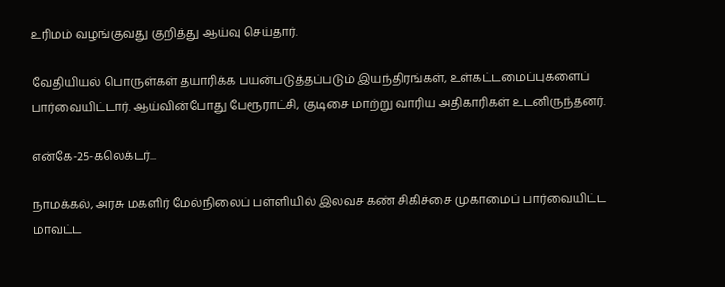உரிமம் வழங்குவது குறித்து ஆய்வு செய்தார்.

வேதியியல் பொருள்கள் தயாரிக்க பயன்படுத்தப்படும் இயந்திரங்கள், உள்கட்டமைப்புகளைப் பார்வையிட்டார். ஆய்வின்போது பேரூராட்சி, குடிசை மாற்று வாரிய அதிகாரிகள் உடனிருந்தனர்.

என்கே-25-கலெக்டர்...

நாமக்கல், அரசு மகளிர் மேல்நிலைப் பள்ளியில் இலவச கண் சிகிச்சை முகாமைப் பார்வையிட்ட மாவட்ட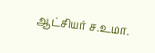ஆட்சியர் ச.உமா.